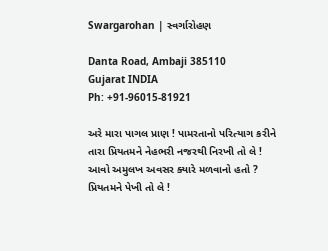Swargarohan | સ્વર્ગારોહણ

Danta Road, Ambaji 385110
Gujarat INDIA
Ph: +91-96015-81921

અરે મારા પાગલ પ્રાણ ! પામરતાનો પરિત્યાગ કરીને તારા પ્રિયતમને નેહભરી નજરથી નિરખી તો લે ! આવો અમુલખ અવસર ક્યારે મળવાનો હતો ? પ્રિયતમને પેખી તો લે !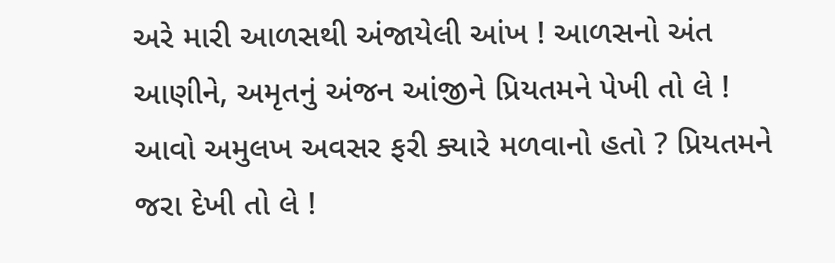અરે મારી આળસથી અંજાયેલી આંખ ! આળસનો અંત આણીને, અમૃતનું અંજન આંજીને પ્રિયતમને પેખી તો લે ! આવો અમુલખ અવસર ફરી ક્યારે મળવાનો હતો ? પ્રિયતમને જરા દેખી તો લે !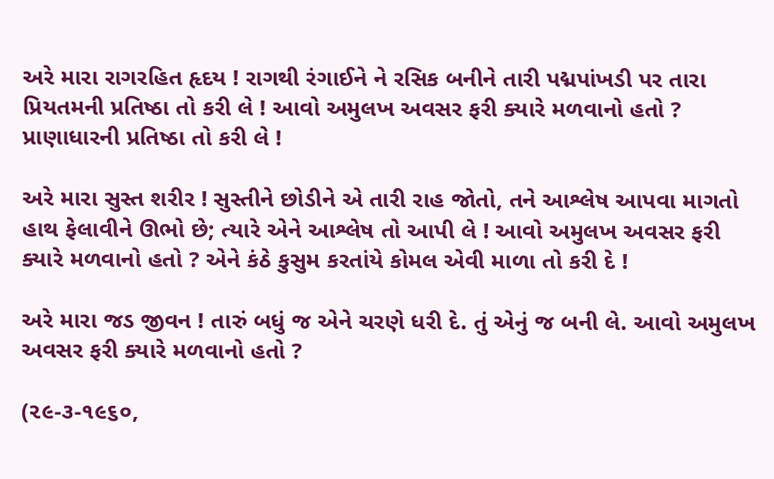અરે મારા રાગરહિત હૃદય ! રાગથી રંગાઈને ને રસિક બનીને તારી પદ્મપાંખડી પર તારા પ્રિયતમની પ્રતિષ્ઠા તો કરી લે ! આવો અમુલખ અવસર ફરી ક્યારે મળવાનો હતો ? પ્રાણાધારની પ્રતિષ્ઠા તો કરી લે !

અરે મારા સુસ્ત શરીર ! સુસ્તીને છોડીને એ તારી રાહ જોતો, તને આશ્લેષ આપવા માગતો હાથ ફેલાવીને ઊભો છે; ત્યારે એને આશ્લેષ તો આપી લે ! આવો અમુલખ અવસર ફરી ક્યારે મળવાનો હતો ? એને કંઠે કુસુમ કરતાંયે કોમલ એવી માળા તો કરી દે !

અરે મારા જડ જીવન ! તારું બધું જ એને ચરણે ધરી દે. તું એનું જ બની લે. આવો અમુલખ અવસર ફરી ક્યારે મળવાનો હતો ?

(૨૯-૩-૧૯૬૦,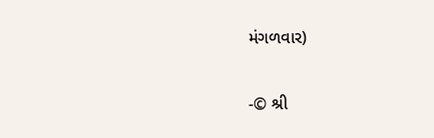મંગળવાર)

-© શ્રી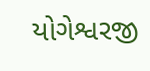યોગેશ્વરજી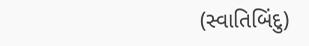(સ્વાતિબિંદુ)